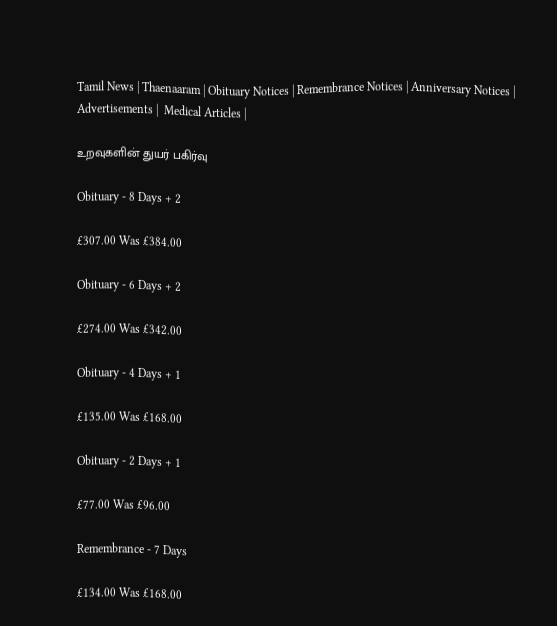Tamil News | Thaenaaram | Obituary Notices | Remembrance Notices | Anniversary Notices | Advertisements |  Medical Articles |

உறவுகளின் துயர் பகிர்வு

Obituary - 8 Days + 2

£307.00 Was £384.00

Obituary - 6 Days + 2

£274.00 Was £342.00

Obituary - 4 Days + 1

£135.00 Was £168.00

Obituary - 2 Days + 1

£77.00 Was £96.00

Remembrance - 7 Days

£134.00 Was £168.00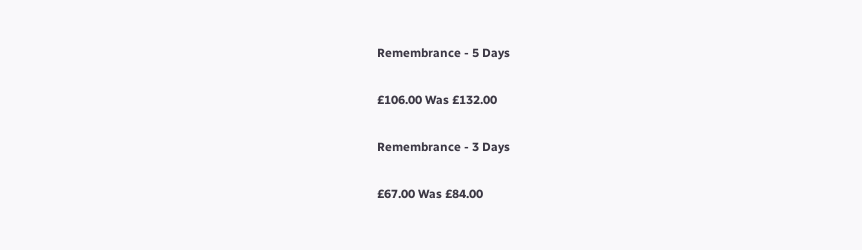Remembrance - 5 Days

£106.00 Was £132.00

Remembrance - 3 Days

£67.00 Was £84.00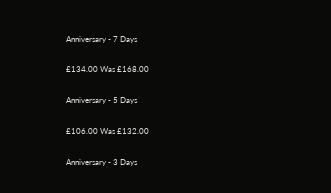Anniversary - 7 Days

£134.00 Was £168.00

Anniversary - 5 Days

£106.00 Was £132.00

Anniversary - 3 Days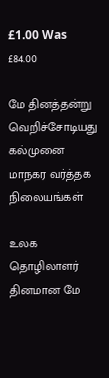£1.00 Was £84.00

மே தினத்தன்று வெறிச்சோடியது கல்முனை மாநகர வர்த்தக நிலையங்கள்

உலக தொழிலாளர் தினமான மே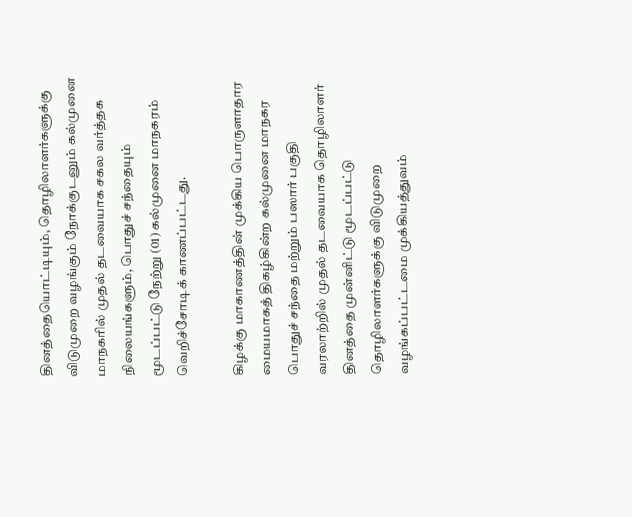தினத்தையொட்டியும், தொழிலாளர்களுக்கு விடுமுறை வழங்கும் நோக்குடனும் கல்முனை மாநகரில் முதல் தடவையாக சகல வர்த்தக நிலையங்களும், பொதுச் சந்தையும் மூடப்பட்டு நேற்று (01) கல்முனை மாநகரம் வெறிச்சோடிக் காணப்பட்டது.

கிழக்கு மாகாணத்தின் முக்கிய பொருளாதார மையமாகத் திகழ்கின்ற கல்முனை மாநகர பொதுச் சந்தை மற்றும் பஸார் பகுதி வரலாற்றில் முதல் தடவையாக தொழிலாளர் தினத்தை முன்னிட்டு மூடப்பட்டு தொழிலாளர்களுக்கு விடுமுறை வழங்கப்பட்டமை முக்கியத்துவம்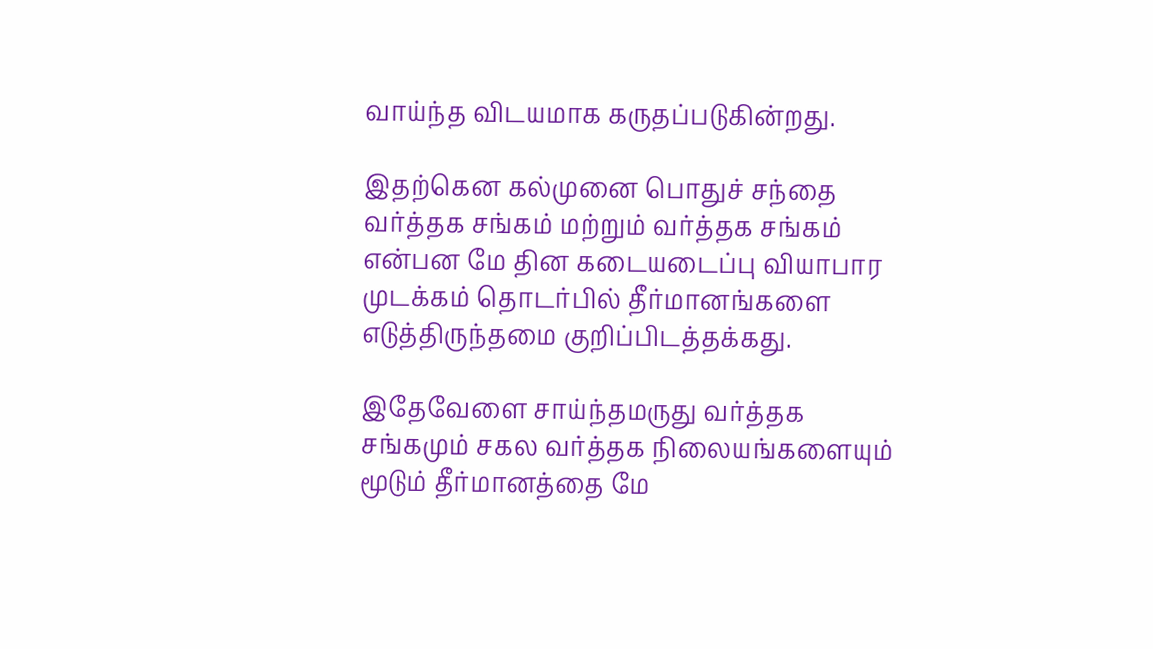வாய்ந்த விடயமாக கருதப்படுகின்றது.

இதற்கென கல்முனை பொதுச் சந்தை வர்த்தக சங்கம் மற்றும் வர்த்தக சங்கம் என்பன மே தின கடையடைப்பு வியாபார முடக்கம் தொடர்பில் தீர்மானங்களை எடுத்திருந்தமை குறிப்பிடத்தக்கது.

இதேவேளை சாய்ந்தமருது வர்த்தக சங்கமும் சகல வர்த்தக நிலையங்களையும் மூடும் தீர்மானத்தை மே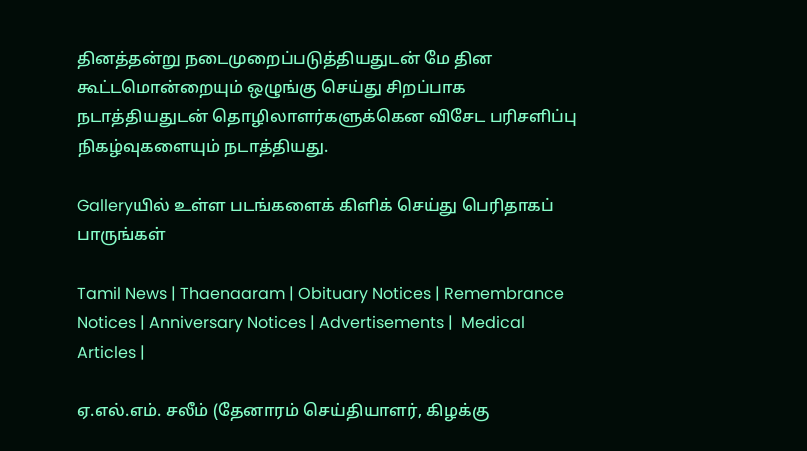தினத்தன்று நடைமுறைப்படுத்தியதுடன் மே தின கூட்டமொன்றையும் ஒழுங்கு செய்து சிறப்பாக நடாத்தியதுடன் தொழிலாளர்களுக்கென விசேட பரிசளிப்பு நிகழ்வுகளையும் நடாத்தியது.

Galleryயில் உள்ள படங்களைக் கிளிக் செய்து பெரிதாகப் பாருங்கள்

Tamil News | Thaenaaram | Obituary Notices | Remembrance Notices | Anniversary Notices | Advertisements |  Medical Articles |

ஏ.எல்.எம். சலீம் (தேனாரம் செய்தியாளர், கிழக்கு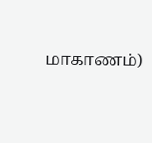மாகாணம்)